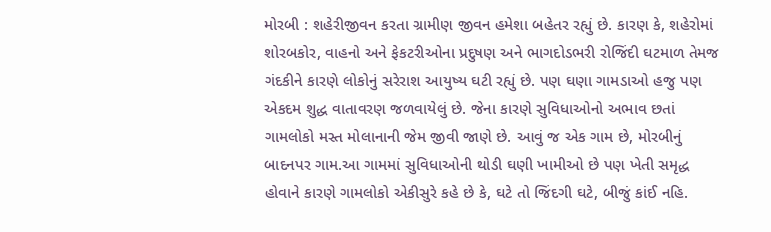મોરબી : શહેરીજીવન કરતા ગ્રામીણ જીવન હમેશા બહેતર રહ્યું છે. કારણ કે, શહેરોમાં શોરબકોર, વાહનો અને ફેકટરીઓના પ્રદુષણ અને ભાગદોડભરી રોજિંદી ઘટમાળ તેમજ ગંદકીને કારણે લોકોનું સરેરાશ આયુષ્ય ઘટી રહ્યું છે. પણ ઘણા ગામડાઓ હજુ પણ એકદમ શુદ્ધ વાતાવરણ જળવાયેલું છે. જેના કારણે સુવિધાઓનો અભાવ છતાં ગામલોકો મસ્ત મોલાનાની જેમ જીવી જાણે છે. આવું જ એક ગામ છે, મોરબીનું બાદનપર ગામ.આ ગામમાં સુવિધાઓની થોડી ઘણી ખામીઓ છે પણ ખેતી સમૃદ્ધ હોવાને કારણે ગામલોકો એકીસુરે કહે છે કે, ઘટે તો જિંદગી ઘટે, બીજું કાંઈ નહિ.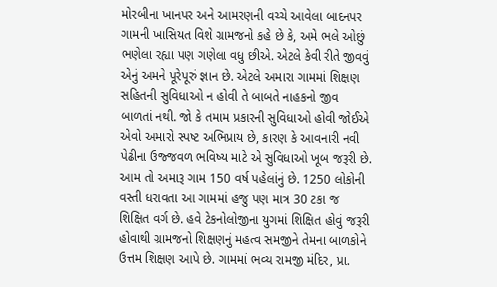મોરબીના ખાનપર અને આમરણની વચ્ચે આવેલા બાદનપર ગામની ખાસિયત વિશે ગ્રામજનો કહે છે કે, અમે ભલે ઓછું ભણેલા રહ્યા પણ ગણેલા વધુ છીએ. એટલે કેવી રીતે જીવવું એનું અમને પૂરેપૂરું જ્ઞાન છે. એટલે અમારા ગામમાં શિક્ષણ સહિતની સુવિધાઓ ન હોવી તે બાબતે નાહકનો જીવ બાળતાં નથી. જો કે તમામ પ્રકારની સુવિધાઓ હોવી જોઈએ એવો અમારો સ્પષ્ટ અભિપ્રાય છે, કારણ કે આવનારી નવી પેઢીના ઉજ્જવળ ભવિષ્ય માટે એ સુવિધાઓ ખૂબ જરૂરી છે. આમ તો અમારૂ ગામ 150 વર્ષ પહેલાંનું છે. 1250 લોકોની વસ્તી ધરાવતા આ ગામમાં હજુ પણ માત્ર 30 ટકા જ શિક્ષિત વર્ગ છે. હવે ટેકનોલોજીના યુગમાં શિક્ષિત હોવું જરૂરી હોવાથી ગ્રામજનો શિક્ષણનું મહત્વ સમજીને તેમના બાળકોને ઉત્તમ શિક્ષણ આપે છે. ગામમાં ભવ્ય રામજી મંદિર, પ્રા.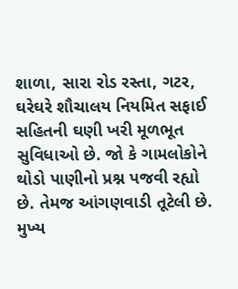શાળા, સારા રોડ રસ્તા, ગટર, ઘરેઘરે શૌચાલય નિયમિત સફાઈ સહિતની ઘણી ખરી મૂળભૂત સુવિધાઓ છે. જો કે ગામલોકોને થોડો પાણીનો પ્રશ્ન પજવી રહ્યો છે. તેમજ આંગણવાડી તૂટેલી છે. મુખ્ય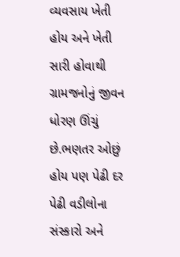વ્યવસાય ખેતી હોય અને ખેતી સારી હોવાથી ગ્રામજનોનું જીવન ધોરણ ઊંચું છે.ભણતર ઓછું હોય પણ પેઢી દર પેઢી વડીલોના સંસ્કારો અને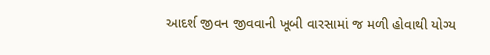આદર્શ જીવન જીવવાની ખૂબી વારસામાં જ મળી હોવાથી યોગ્ય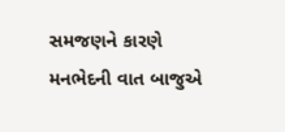સમજણને કારણે મનભેદની વાત બાજુએ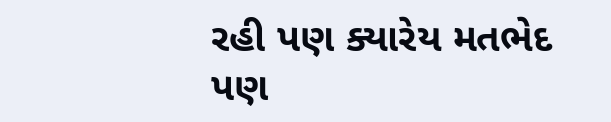રહી પણ ક્યારેય મતભેદ પણ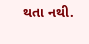થતા નથી.